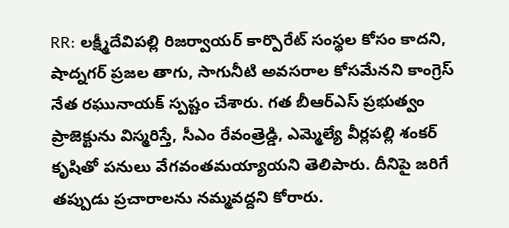RR: లక్ష్మీదేవిపల్లి రిజర్వాయర్ కార్పొరేట్ సంస్థల కోసం కాదని, షాద్నగర్ ప్రజల తాగు, సాగునీటి అవసరాల కోసమేనని కాంగ్రెస్ నేత రఘునాయక్ స్పష్టం చేశారు. గత బీఆర్ఎస్ ప్రభుత్వం ప్రాజెక్టును విస్మరిస్తే, సీఎం రేవంత్రెడ్డి, ఎమ్మెల్యే వీర్లపల్లి శంకర్ కృషితో పనులు వేగవంతమయ్యాయని తెలిపారు. దీనిపై జరిగే తప్పుడు ప్రచారాలను నమ్మవద్దని కోరారు.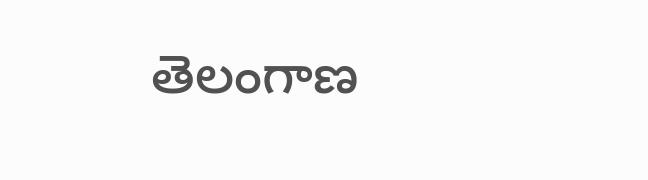తెలంగాణ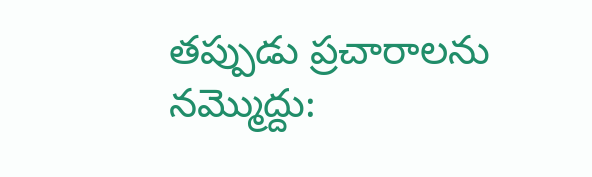తప్పుడు ప్రచారాలను నమ్మొద్దు: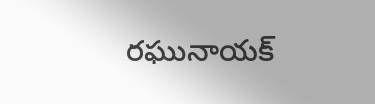రఘునాయక్